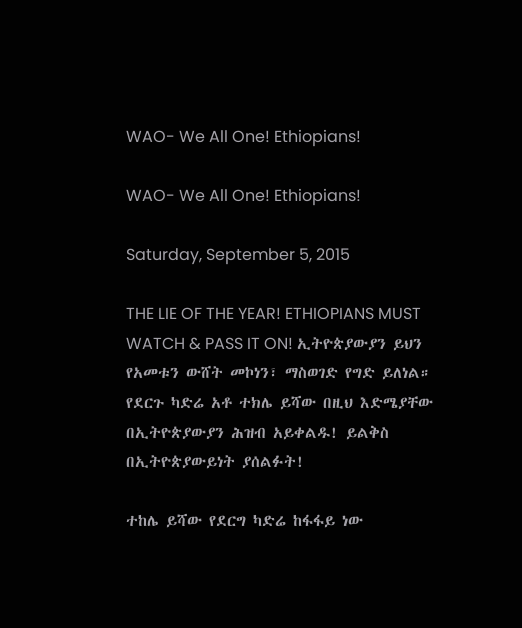WAO- We All One! Ethiopians!

WAO- We All One! Ethiopians!

Saturday, September 5, 2015

THE LIE OF THE YEAR! ETHIOPIANS MUST WATCH & PASS IT ON! ኢትዮጵያውያን ይህን የአመቱን ውሸት መኮነን፣ ማስወገድ የግድ ይለነል። የደርጉ ካድሬ አቶ ተክሌ ይሻው በዚህ እድሜያቸው በኢትዮጵያውያን ሕዝብ አይቀልዱ! ይልቅስ በኢትዮጵያውይነት ያሰልፉት!

ተከሌ ይሻው የደርግ ካድሬ ከፋፋይ ነው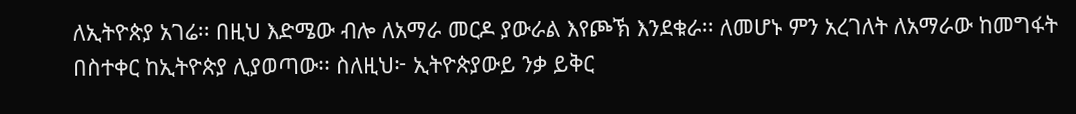ለኢትዮጵያ አገሬ፡፡ በዚህ እድሜው ብሎ ለአማራ መርዶ ያውራል እየጮኽ እንደቁራ፡፡ ለመሆኑ ምን አረገለት ለአማራው ከመግፋት በስተቀር ከኢትዮጵያ ሊያወጣው፡፡ ስለዚህ፦ ኢትዮጵያውይ ንቃ ይቅር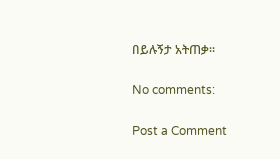በይሉኝታ አትጠቃ፡፡

No comments:

Post a Comment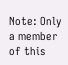Note: Only a member of this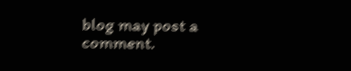blog may post a comment.